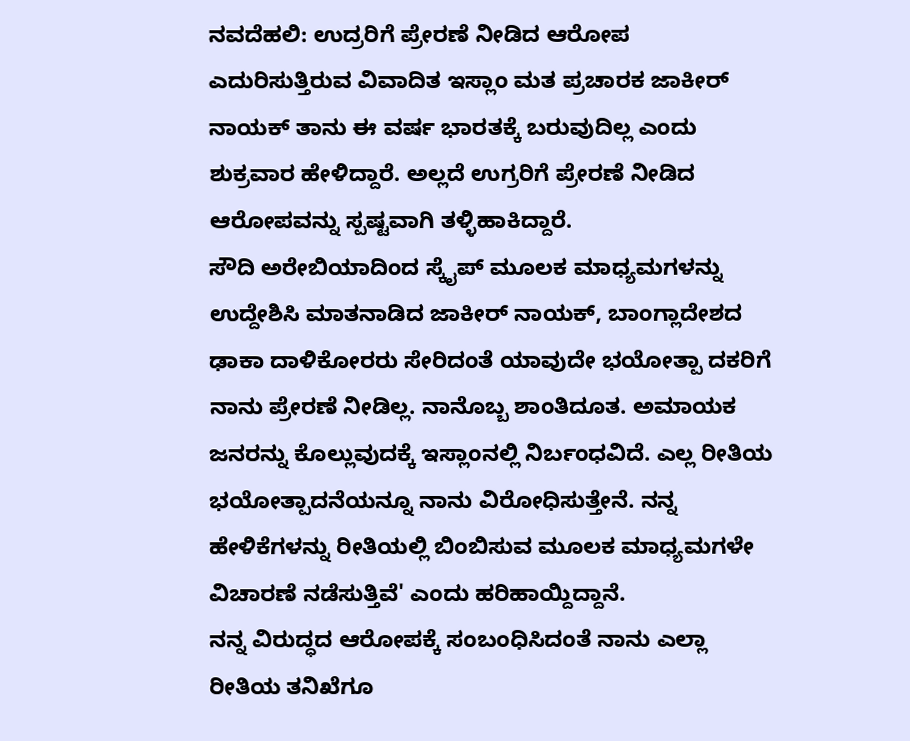ನವದೆಹಲಿ: ಉದ್ರರಿಗೆ ಪ್ರೇರಣೆ ನೀಡಿದ ಆರೋಪ ಎದುರಿಸುತ್ತಿರುವ ವಿವಾದಿತ ಇಸ್ಲಾಂ ಮತ ಪ್ರಚಾರಕ ಜಾಕೀರ್ ನಾಯಕ್ ತಾನು ಈ ವರ್ಷ ಭಾರತಕ್ಕೆ ಬರುವುದಿಲ್ಲ ಎಂದು ಶುಕ್ರವಾರ ಹೇಳಿದ್ದಾರೆ. ಅಲ್ಲದೆ ಉಗ್ರರಿಗೆ ಪ್ರೇರಣೆ ನೀಡಿದ ಆರೋಪವನ್ನು ಸ್ಪಷ್ಟವಾಗಿ ತಳ್ಳಿಹಾಕಿದ್ದಾರೆ.
ಸೌದಿ ಅರೇಬಿಯಾದಿಂದ ಸ್ಕೈಪ್ ಮೂಲಕ ಮಾಧ್ಯಮಗಳನ್ನು ಉದ್ದೇಶಿಸಿ ಮಾತನಾಡಿದ ಜಾಕೀರ್ ನಾಯಕ್, ಬಾಂಗ್ಲಾದೇಶದ ಢಾಕಾ ದಾಳಿಕೋರರು ಸೇರಿದಂತೆ ಯಾವುದೇ ಭಯೋತ್ಪಾ ದಕರಿಗೆ ನಾನು ಪ್ರೇರಣೆ ನೀಡಿಲ್ಲ. ನಾನೊಬ್ಬ ಶಾಂತಿದೂತ. ಅಮಾಯಕ ಜನರನ್ನು ಕೊಲ್ಲುವುದಕ್ಕೆ ಇಸ್ಲಾಂನಲ್ಲಿ ನಿರ್ಬಂಧವಿದೆ. ಎಲ್ಲ ರೀತಿಯ ಭಯೋತ್ಪಾದನೆಯನ್ನೂ ನಾನು ವಿರೋಧಿಸುತ್ತೇನೆ. ನನ್ನ ಹೇಳಿಕೆಗಳನ್ನು ರೀತಿಯಲ್ಲಿ ಬಿಂಬಿಸುವ ಮೂಲಕ ಮಾಧ್ಯಮಗಳೇ ವಿಚಾರಣೆ ನಡೆಸುತ್ತಿವೆ' ಎಂದು ಹರಿಹಾಯ್ದಿದ್ದಾನೆ.
ನನ್ನ ವಿರುದ್ಧದ ಆರೋಪಕ್ಕೆ ಸಂಬಂಧಿಸಿದಂತೆ ನಾನು ಎಲ್ಲಾ ರೀತಿಯ ತನಿಖೆಗೂ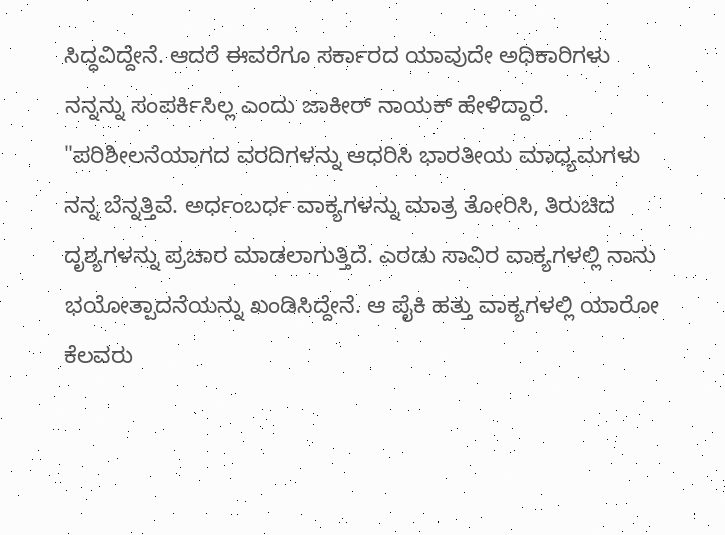ಸಿದ್ಧವಿದ್ದೇನೆ. ಆದರೆ ಈವರೆಗೂ ಸರ್ಕಾರದ ಯಾವುದೇ ಅಧಿಕಾರಿಗಳು ನನ್ನನ್ನು ಸಂಪರ್ಕಿಸಿಲ್ಲ ಎಂದು ಜಾಕೀರ್ ನಾಯಕ್ ಹೇಳಿದ್ದಾರೆ.
"ಪರಿಶೀಲನೆಯಾಗದ ವರದಿಗಳನ್ನು ಆಧರಿಸಿ ಭಾರತೀಯ ಮಾಧ್ಯಮಗಳು ನನ್ನ ಬೆನ್ನತ್ತಿವೆ. ಅರ್ಧಂಬರ್ಧ ವಾಕ್ಯಗಳನ್ನು ಮಾತ್ರ ತೋರಿಸಿ, ತಿರುಚಿದ ದೃಶ್ಯಗಳನ್ನು ಪ್ರಚಾರ ಮಾಡಲಾಗುತ್ತಿದೆ. ಎರಡು ಸಾವಿರ ವಾಕ್ಯಗಳಲ್ಲಿ ನಾನು ಭಯೋತ್ಪಾದನೆಯನ್ನು ಖಂಡಿಸಿದ್ದೇನೆ. ಆ ಪೈಕಿ ಹತ್ತು ವಾಕ್ಯಗಳಲ್ಲಿ ಯಾರೋ ಕೆಲವರು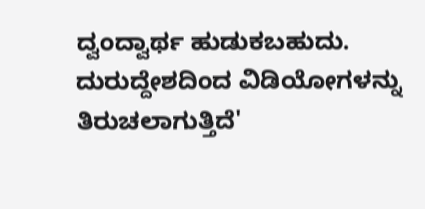ದ್ವಂದ್ವಾರ್ಥ ಹುಡುಕಬಹುದು. ದುರುದ್ದೇಶದಿಂದ ವಿಡಿಯೋಗಳನ್ನು ತಿರುಚಲಾಗುತ್ತಿದೆ'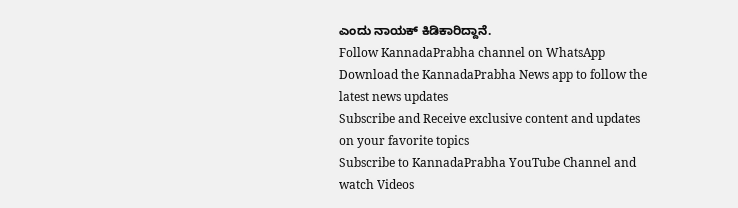ಎಂದು ನಾಯಕ್ ಕಿಡಿಕಾರಿದ್ದಾನೆ.
Follow KannadaPrabha channel on WhatsApp
Download the KannadaPrabha News app to follow the latest news updates
Subscribe and Receive exclusive content and updates on your favorite topics
Subscribe to KannadaPrabha YouTube Channel and watch Videos